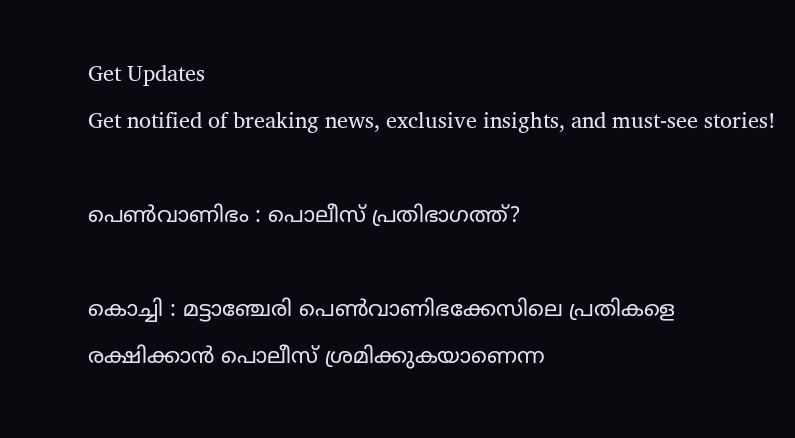Get Updates
Get notified of breaking news, exclusive insights, and must-see stories!

പെണ്‍വാണിഭം : പൊലീസ് പ്രതിഭാഗത്ത്?

കൊച്ചി : മട്ടാഞ്ചേരി പെണ്‍വാണിഭക്കേസിലെ പ്രതികളെ രക്ഷിക്കാന്‍ പൊലീസ് ശ്രമിക്കുകയാണെന്ന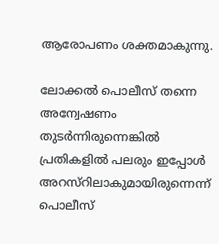ആരോപണം ശക്തമാകുന്നു.

ലോക്കല്‍ പൊലീസ് തന്നെ അന്വേഷണം തുടര്‍ന്നിരുന്നെങ്കില്‍ പ്രതികളില്‍ പലരും ഇപ്പോള്‍ അറസ്റിലാകുമായിരുന്നെന്ന് പൊലീസ്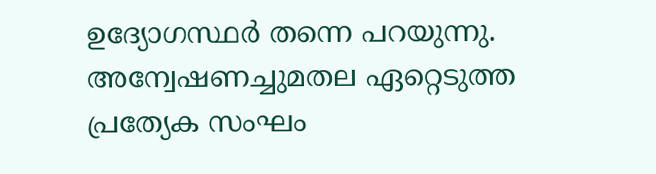ഉദ്യോഗസ്ഥര്‍ തന്നെ പറയുന്നു. അന്വേഷണച്ചുമതല ഏറ്റെടുത്ത പ്രത്യേക സംഘം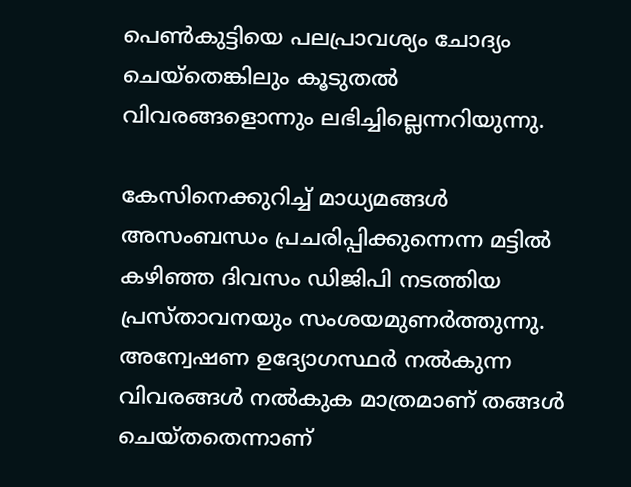പെണ്‍കുട്ടിയെ പലപ്രാവശ്യം ചോദ്യം ചെയ്തെങ്കിലും കൂടുതല്‍ വിവരങ്ങളൊന്നും ലഭിച്ചില്ലെന്നറിയുന്നു.

കേസിനെക്കുറിച്ച് മാധ്യമങ്ങള്‍ അസംബന്ധം പ്രചരിപ്പിക്കുന്നെന്ന മട്ടില്‍ കഴിഞ്ഞ ദിവസം ഡിജിപി നടത്തിയ പ്രസ്താവനയും സംശയമുണര്‍ത്തുന്നു. അന്വേഷണ ഉദ്യോഗസ്ഥര്‍ നല്‍കുന്ന വിവരങ്ങള്‍ നല്‍കുക മാത്രമാണ് തങ്ങള്‍ ചെയ്തതെന്നാണ്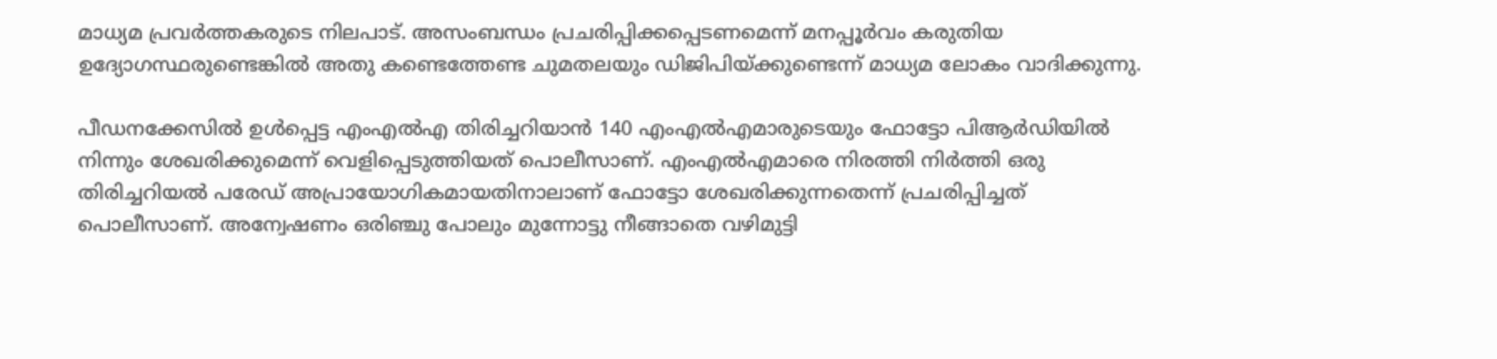മാധ്യമ പ്രവര്‍ത്തകരുടെ നിലപാട്. അസംബന്ധം പ്രചരിപ്പിക്കപ്പെടണമെന്ന് മനപ്പൂര്‍വം കരുതിയ ഉദ്യോഗസ്ഥരുണ്ടെങ്കില്‍ അതു കണ്ടെത്തേണ്ട ചുമതലയും ഡിജിപിയ്ക്കുണ്ടെന്ന് മാധ്യമ ലോകം വാദിക്കുന്നു.

പീഡനക്കേസില്‍ ഉള്‍പ്പെട്ട എംഎല്‍എ തിരിച്ചറിയാന്‍ 140 എംഎല്‍എമാരുടെയും ഫോട്ടോ പിആര്‍ഡിയില്‍ നിന്നും ശേഖരിക്കുമെന്ന് വെളിപ്പെടുത്തിയത് പൊലീസാണ്. എംഎല്‍എമാരെ നിരത്തി നിര്‍ത്തി ഒരു തിരിച്ചറിയല്‍ പരേഡ് അപ്രായോഗികമായതിനാലാണ് ഫോട്ടോ ശേഖരിക്കുന്നതെന്ന് പ്രചരിപ്പിച്ചത് പൊലീസാണ്. അന്വേഷണം ഒരിഞ്ചു പോലും മുന്നോട്ടു നീങ്ങാതെ വഴിമുട്ടി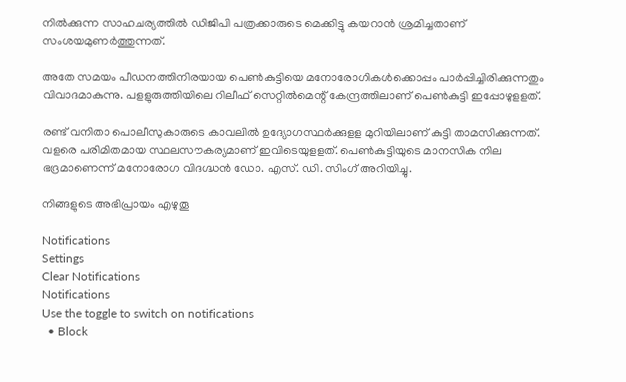നില്‍ക്കുന്ന സാഹചര്യത്തില്‍ ഡിജിപി പത്രക്കാരുടെ മെക്കിട്ടു കയറാന്‍ ശ്രമിച്ചതാണ് സംശയമുണര്‍ത്തുന്നത്.

അതേ സമയം പീഡനത്തിനിരയായ പെണ്‍കുട്ടിയെ മനോരോഗികള്‍ക്കൊപ്പം പാര്‍പ്പിച്ചിരിക്കുന്നതും വിവാദമാകുന്നു. പളളുരുത്തിയിലെ റിലീഫ് സെറ്റില്‍മെന്റ് കേന്ദ്രത്തിലാണ് പെണ്‍കുട്ടി ഇപ്പോഴുളളത്.

രണ്ട് വനിതാ പൊലീസുകാരുടെ കാവലില്‍ ഉദ്യോഗസ്ഥര്‍ക്കുളള മുറിയിലാണ് കുട്ടി താമസിക്കുന്നത്. വളരെ പരിമിതമായ സ്ഥലസൗകര്യമാണ് ഇവിടെയുളളത്. പെണ്‍കുട്ടിയുടെ മാനസിക നില ഭദ്രമാണെന്ന് മനോരോഗ വിദഗ്ദ്ധന്‍ ഡോ. എസ്. ഡി. സിംഗ് അറിയിച്ചു.

നിങ്ങളുടെ അഭിപ്രായം എഴുതൂ

Notifications
Settings
Clear Notifications
Notifications
Use the toggle to switch on notifications
  • Block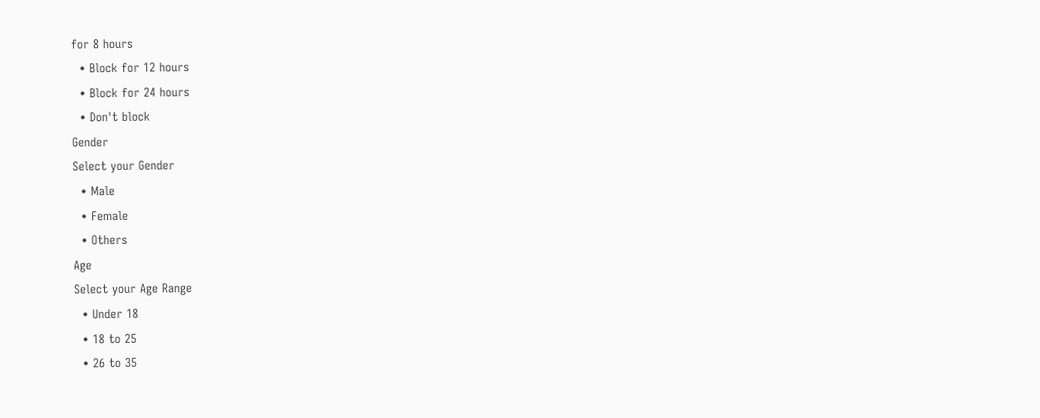for 8 hours
  • Block for 12 hours
  • Block for 24 hours
  • Don't block
Gender
Select your Gender
  • Male
  • Female
  • Others
Age
Select your Age Range
  • Under 18
  • 18 to 25
  • 26 to 35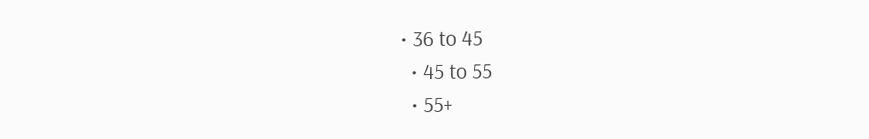• 36 to 45
  • 45 to 55
  • 55+